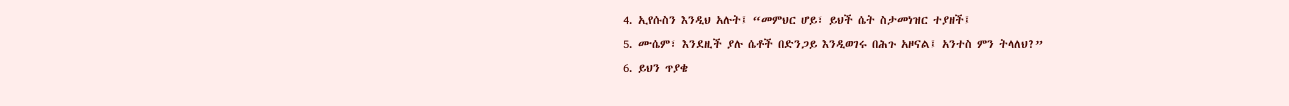4. ኢየሱስን እንዲህ አሉት፤ “መምህር ሆይ፣ ይህች ሴት ስታመነዝር ተያዘች፤
5. ሙሴም፣ እንደዚች ያሉ ሴቶች በድንጋይ እንዲወገሩ በሕጉ አዞናል፤ አንተስ ምን ትላለህ?”
6. ይህን ጥያቄ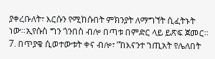ያቀረቡለት፣ እርሱን የሚከሱበት ምክንያት ለማግኘት ሲፈትኑት ነው።ኢየሱስ ግን ጎንበስ ብሎ በጣቱ በምድር ላይ ይጽፍ ጀመር።
7. በጥያቄ ሲወተውቱት ቀና ብሎ፣ “ከእናንተ ኀጢአት የሌለበት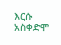እርሱ አስቀድሞ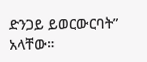ድንጋይ ይወርውርባት” አላቸው።